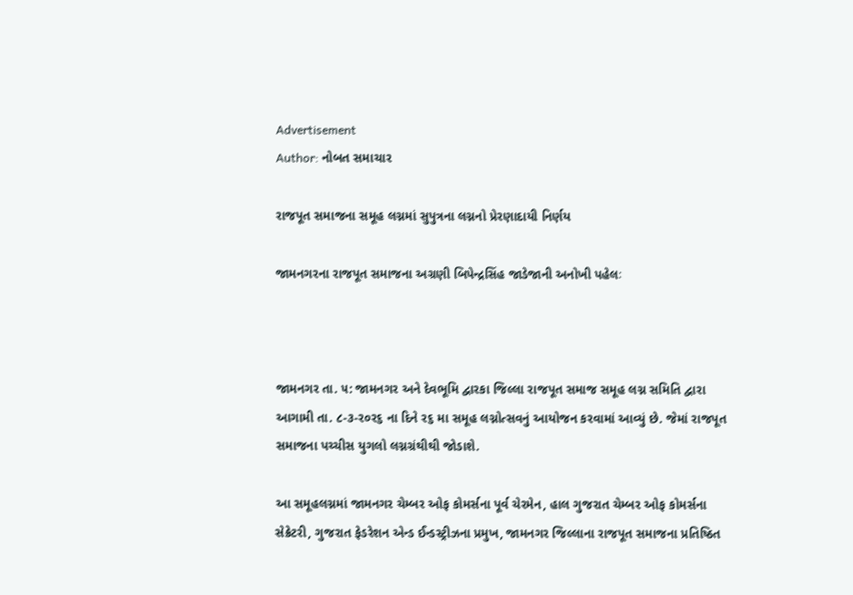Advertisement
Author: નોબત સમાચાર

રાજપૂત સમાજના સમૂહ લગ્નમાં સુપુત્રના લગ્નનો પ્રેરણાદાયી નિર્ણય

જામનગરના રાજપૂત સમાજના અગ્રણી બિપેન્દ્રસિંહ જાડેજાની અનોખી પહેલઃ



જામનગર તા. ૫: જામનગર અને દેવભૂમિ દ્વારકા જિલ્લા રાજપૂત સમાજ સમૂહ લગ્ન સમિતિ દ્વારા આગામી તા. ૮-૩-ર૦ર૬ ના દિને ર૬ મા સમૂહ લગ્નોત્સવનું આયોજન કરવામાં આવ્યું છે. જેમાં રાજપૂત સમાજના પચ્ચીસ યુગલો લગ્નગ્રંથીથી જોડાશે.

આ સમૂહલગ્નમાં જામનગર ચેમ્બર ઓફ કોમર્સના પૂર્વ ચેરમેન, હાલ ગુજરાત ચેમ્બર ઓફ કોમર્સના સેક્રેટરી, ગુજરાત ફેડરેશન એન્ડ ઈન્ડસ્ટ્રીઝના પ્રમુખ, જામનગર જિલ્લાના રાજપૂત સમાજના પ્રતિષ્ઠિત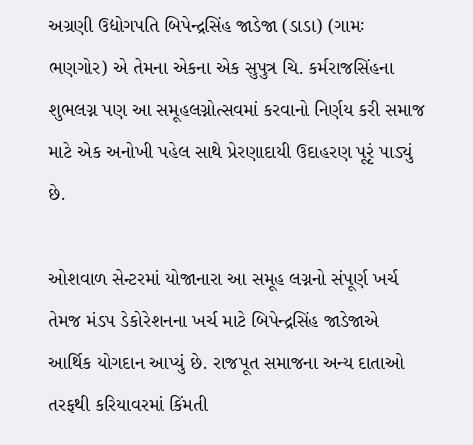અગ્રણી ઉદ્યોગપતિ બિપેન્દ્રસિંહ જાડેજા (ડાડા) (ગામઃ ભણગોર) એ તેમના એકના એક સુપુત્ર ચિ. કર્મરાજસિંહના શુભલગ્ન પણ આ સમૂહલગ્નોત્સવમાં કરવાનો નિર્ણય કરી સમાજ માટે એક અનોખી પહેલ સાથે પ્રેરણાદાયી ઉદાહરણ પૂરૃં પાડ્યું છે.

ઓશવાળ સેન્ટરમાં યોજાનારા આ સમૂહ લગ્નનો સંપૂર્ણ ખર્ચ તેમજ મંડપ ડેકોરેશનના ખર્ચ માટે બિપેન્દ્રસિંહ જાડેજાએ આર્થિક યોગદાન આપ્યું છે. રાજપૂત સમાજના અન્ય દાતાઓ તરફથી કરિયાવરમાં કિંમતી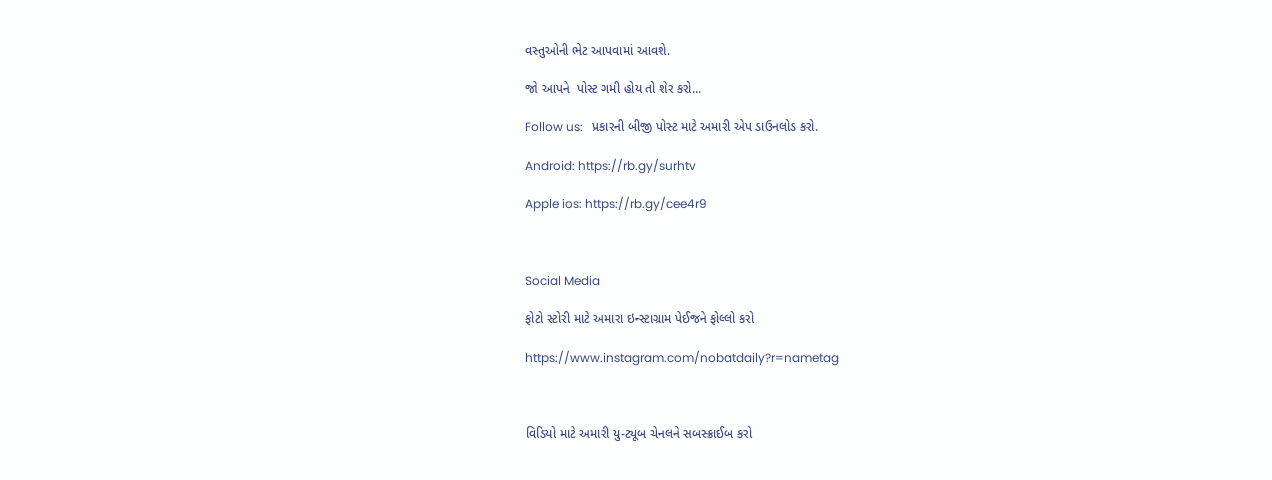વસ્તુઓની ભેટ આપવામાં આવશે.

જો આપને  પોસ્ટ ગમી હોય તો શેર કરો...

Follow us:   પ્રકારની બીજી પોસ્ટ માટે અમારી એપ ડાઉનલોડ કરો.

Android: https://rb.gy/surhtv

Apple ios: https://rb.gy/cee4r9



Social Media

ફોટો સ્ટોરી માટે અમારા ઇન્સ્ટાગ્રામ પેઈજને ફોલ્લો કરો

https://www.instagram.com/nobatdaily?r=nametag



વિડિયો માટે અમારી યુ-ટ્યૂબ ચેનલને સબસ્ક્રાઈબ કરો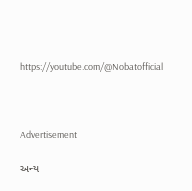https://youtube.com/@Nobatofficial



Advertisement

અન્ય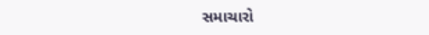સમાચારો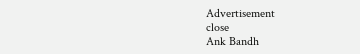Advertisement
close
Ank Bandh